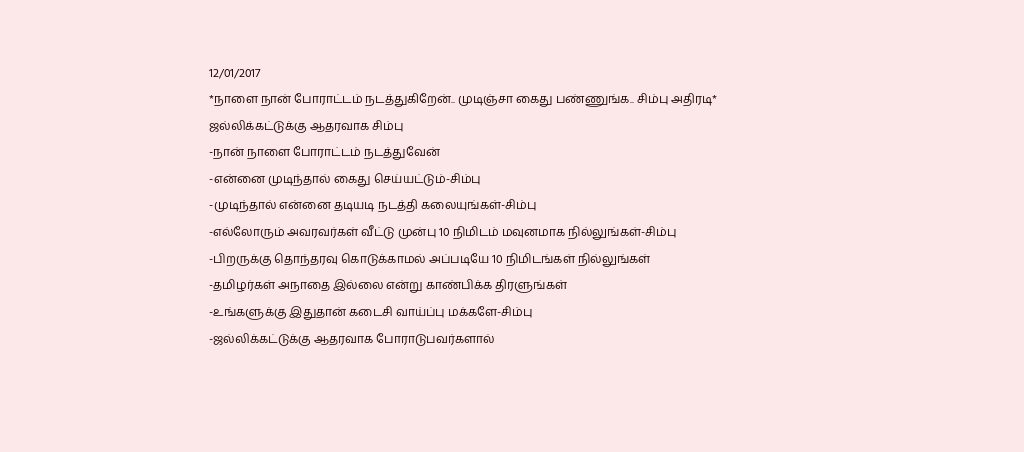12/01/2017
*நாளை நான் போராட்டம் நடத்துகிறேன்.. முடிஞ்சா கைது பண்ணுங்க.. சிம்பு அதிரடி*
ஜல்லிக்கட்டுக்கு ஆதரவாக சிம்பு
-நான் நாளை போராட்டம் நடத்துவேன்
-என்னை முடிந்தால் கைது செய்யட்டும்-சிம்பு
-முடிந்தால் என்னை தடியடி நடத்தி கலையுங்கள்-சிம்பு
-எல்லோரும் அவரவர்கள் வீட்டு முன்பு 10 நிமிடம் மவுனமாக நில்லுங்கள்-சிம்பு
-பிறருக்கு தொந்தரவு கொடுக்காமல் அப்படியே 10 நிமிடங்கள் நில்லுங்கள்
-தமிழர்கள் அநாதை இல்லை என்று காண்பிக்க திரளுங்கள்
-உங்களுக்கு இதுதான் கடைசி வாய்ப்பு மக்களே-சிம்பு
-ஜல்லிக்கட்டுக்கு ஆதரவாக போராடுபவர்களால்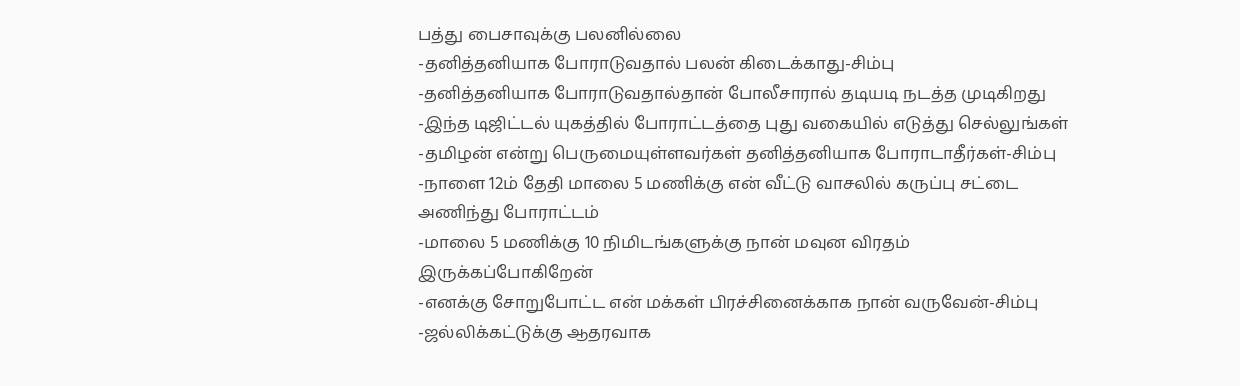பத்து பைசாவுக்கு பலனில்லை
-தனித்தனியாக போராடுவதால் பலன் கிடைக்காது-சிம்பு
-தனித்தனியாக போராடுவதால்தான் போலீசாரால் தடியடி நடத்த முடிகிறது
-இந்த டிஜிட்டல் யுகத்தில் போராட்டத்தை புது வகையில் எடுத்து செல்லுங்கள்
-தமிழன் என்று பெருமையுள்ளவர்கள் தனித்தனியாக போராடாதீர்கள்-சிம்பு
-நாளை 12ம் தேதி மாலை 5 மணிக்கு என் வீட்டு வாசலில் கருப்பு சட்டை அணிந்து போராட்டம்
-மாலை 5 மணிக்கு 10 நிமிடங்களுக்கு நான் மவுன விரதம் இருக்கப்போகிறேன்
-எனக்கு சோறுபோட்ட என் மக்கள் பிரச்சினைக்காக நான் வருவேன்-சிம்பு
-ஜல்லிக்கட்டுக்கு ஆதரவாக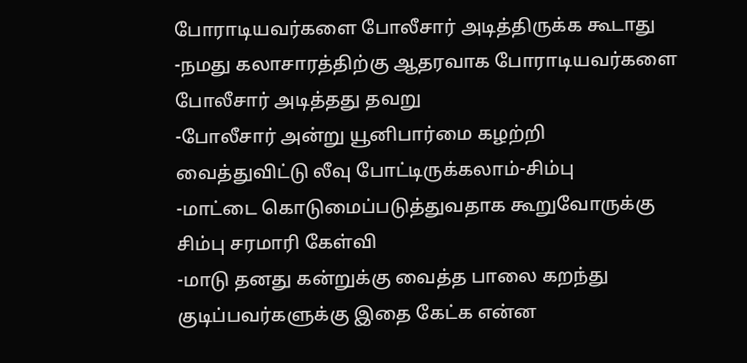போராடியவர்களை போலீசார் அடித்திருக்க கூடாது
-நமது கலாசாரத்திற்கு ஆதரவாக போராடியவர்களை போலீசார் அடித்தது தவறு
-போலீசார் அன்று யூனிபார்மை கழற்றி வைத்துவிட்டு லீவு போட்டிருக்கலாம்-சிம்பு
-மாட்டை கொடுமைப்படுத்துவதாக கூறுவோருக்கு சிம்பு சரமாரி கேள்வி
-மாடு தனது கன்றுக்கு வைத்த பாலை கறந்து குடிப்பவர்களுக்கு இதை கேட்க என்ன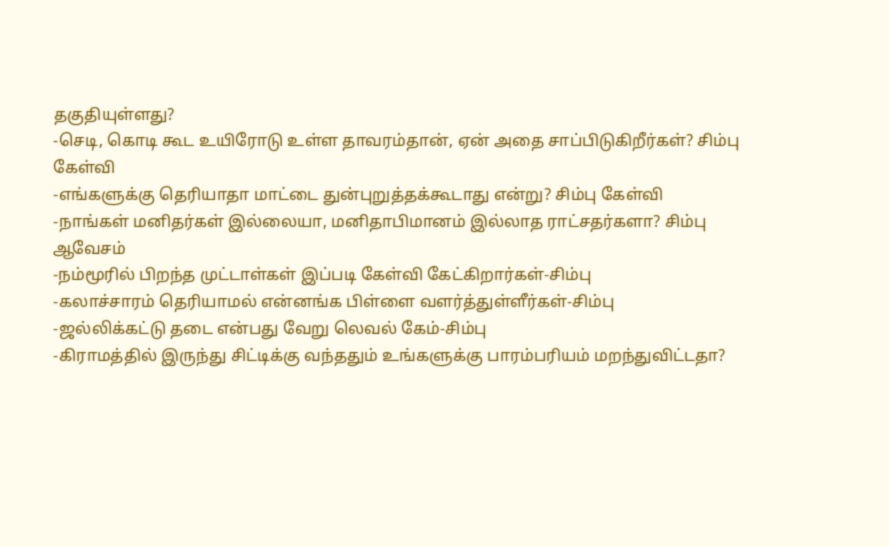தகுதியுள்ளது?
-செடி, கொடி கூட உயிரோடு உள்ள தாவரம்தான், ஏன் அதை சாப்பிடுகிறீர்கள்? சிம்பு கேள்வி
-எங்களுக்கு தெரியாதா மாட்டை துன்புறுத்தக்கூடாது என்று? சிம்பு கேள்வி
-நாங்கள் மனிதர்கள் இல்லையா, மனிதாபிமானம் இல்லாத ராட்சதர்களா? சிம்பு ஆவேசம்
-நம்மூரில் பிறந்த முட்டாள்கள் இப்படி கேள்வி கேட்கிறார்கள்-சிம்பு
-கலாச்சாரம் தெரியாமல் என்னங்க பிள்ளை வளர்த்துள்ளீர்கள்-சிம்பு
-ஜல்லிக்கட்டு தடை என்பது வேறு லெவல் கேம்-சிம்பு
-கிராமத்தில் இருந்து சிட்டிக்கு வந்ததும் உங்களுக்கு பாரம்பரியம் மறந்துவிட்டதா?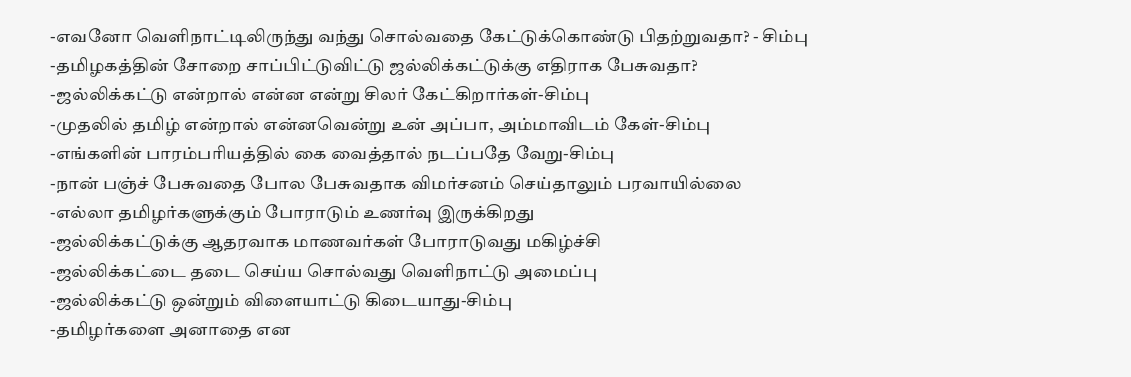-எவனோ வெளிநாட்டிலிருந்து வந்து சொல்வதை கேட்டுக்கொண்டு பிதற்றுவதா? - சிம்பு
-தமிழகத்தின் சோறை சாப்பிட்டுவிட்டு ஜல்லிக்கட்டுக்கு எதிராக பேசுவதா?
-ஜல்லிக்கட்டு என்றால் என்ன என்று சிலர் கேட்கிறார்கள்-சிம்பு
-முதலில் தமிழ் என்றால் என்னவென்று உன் அப்பா, அம்மாவிடம் கேள்-சிம்பு
-எங்களின் பாரம்பரியத்தில் கை வைத்தால் நடப்பதே வேறு-சிம்பு
-நான் பஞ்ச் பேசுவதை போல பேசுவதாக விமர்சனம் செய்தாலும் பரவாயில்லை
-எல்லா தமிழர்களுக்கும் போராடும் உணர்வு இருக்கிறது
-ஜல்லிக்கட்டுக்கு ஆதரவாக மாணவர்கள் போராடுவது மகிழ்ச்சி
-ஜல்லிக்கட்டை தடை செய்ய சொல்வது வெளிநாட்டு அமைப்பு
-ஜல்லிக்கட்டு ஒன்றும் விளையாட்டு கிடையாது-சிம்பு
-தமிழர்களை அனாதை என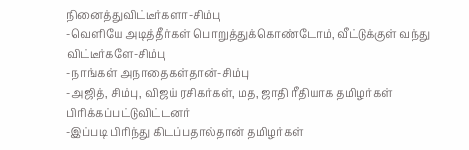நினைத்துவிட்டீர்களா-சிம்பு
-வெளியே அடித்தீர்கள் பொறுத்துக்கொண்டோம், வீட்டுக்குள் வந்து விட்டீர்களே-சிம்பு
-நாங்கள் அநாதைகள்தான்-சிம்பு
-அஜித், சிம்பு, விஜய் ரசிகர்கள், மத, ஜாதி ரீதியாக தமிழர்கள் பிரிக்கப்பட்டுவிட்டனர்
-இப்படி பிரிந்து கிடப்பதால்தான் தமிழர்கள்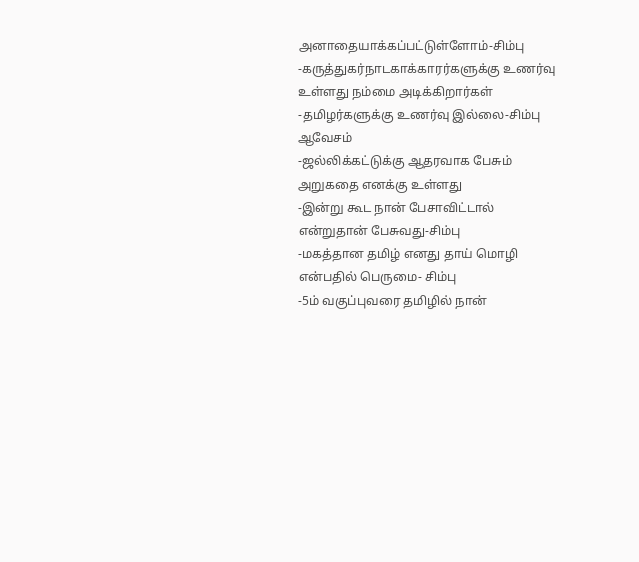அனாதையாக்கப்பட்டுள்ளோம்-சிம்பு
-கருத்துகர்நாடகாக்காரர்களுக்கு உணர்வு உள்ளது நம்மை அடிக்கிறார்கள்
-தமிழர்களுக்கு உணர்வு இல்லை-சிம்பு ஆவேசம்
-ஜல்லிக்கட்டுக்கு ஆதரவாக பேசும் அறுகதை எனக்கு உள்ளது
-இன்று கூட நான் பேசாவிட்டால் என்றுதான் பேசுவது-சிம்பு
-மகத்தான தமிழ் எனது தாய் மொழி என்பதில் பெருமை- சிம்பு
-5ம் வகுப்புவரை தமிழில் நான்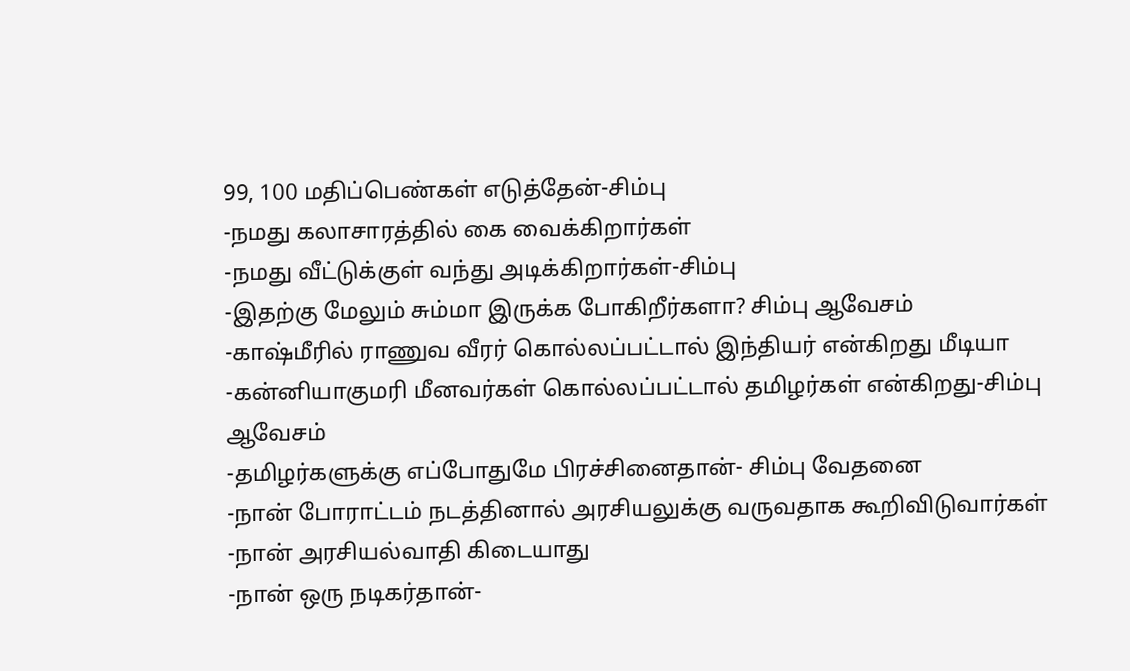99, 100 மதிப்பெண்கள் எடுத்தேன்-சிம்பு
-நமது கலாசாரத்தில் கை வைக்கிறார்கள்
-நமது வீட்டுக்குள் வந்து அடிக்கிறார்கள்-சிம்பு
-இதற்கு மேலும் சும்மா இருக்க போகிறீர்களா? சிம்பு ஆவேசம்
-காஷ்மீரில் ராணுவ வீரர் கொல்லப்பட்டால் இந்தியர் என்கிறது மீடியா
-கன்னியாகுமரி மீனவர்கள் கொல்லப்பட்டால் தமிழர்கள் என்கிறது-சிம்பு ஆவேசம்
-தமிழர்களுக்கு எப்போதுமே பிரச்சினைதான்- சிம்பு வேதனை
-நான் போராட்டம் நடத்தினால் அரசியலுக்கு வருவதாக கூறிவிடுவார்கள்
-நான் அரசியல்வாதி கிடையாது
-நான் ஒரு நடிகர்தான்-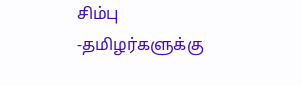சிம்பு
-தமிழர்களுக்கு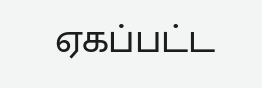ஏகப்பட்ட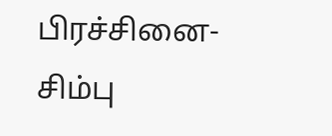பிரச்சினை-சிம்பு